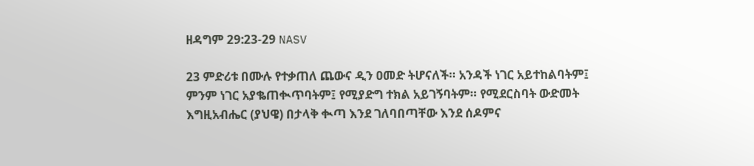ዘዳግም 29:23-29 NASV

23 ምድሪቱ በሙሉ የተቃጠለ ጨውና ዲን ዐመድ ትሆናለች። አንዳች ነገር አይተከልባትም፤ ምንም ነገር አያቈጠቊጥባትም፤ የሚያድግ ተክል አይገኝባትም። የሚደርስባት ውድመት እግዚአብሔር (ያህዌ) በታላቅ ቊጣ እንደ ገለባበጣቸው እንደ ሰዶምና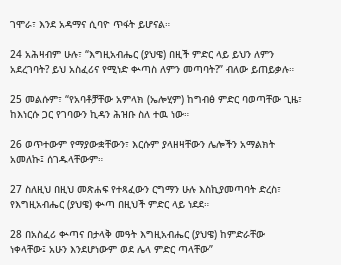ገሞራ፣ እንደ አዳማና ሲባዮ ጥፋት ይሆናል።

24 አሕዛብም ሁሉ፣ “እግዚአብሔር (ያህዌ) በዚች ምድር ላይ ይህን ለምን አደረገባት? ይህ አስፈሪና የሚነድ ቊጣስ ለምን መጣባት?” ብለው ይጠይቃሉ።

25 መልሱም፣ “የአባቶቻቸው አምላክ (ኤሎሂም) ከግብፅ ምድር ባወጣቸው ጊዜ፣ ከእነርሱ ጋር የገባውን ኪዳን ሕዝቡ ስለ ተዉ ነው።

26 ወጥተውም የማያውቋቸውን፣ እርሱም ያላዘዛቸውን ሌሎችን አማልክት አመለኩ፤ ሰገዱላቸውም።

27 ስለዚህ በዚህ መጽሐፍ የተጻፈውን ርግማን ሁሉ እስኪያመጣባት ድረስ፣ የእግዚአብሔር (ያህዌ) ቊጣ በዚህች ምድር ላይ ነደደ።

28 በአስፈሪ ቊጣና በታላቅ መዓት እግዚአብሔር (ያህዌ) ከምድራቸው ነቀላቸው፤ አሁን እንደሆነውም ወደ ሌላ ምድር ጣላቸው”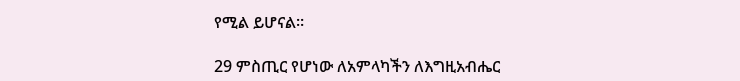የሚል ይሆናል።

29 ምስጢር የሆነው ለአምላካችን ለእግዚአብሔር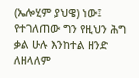(ኤሎሂም ያህዌ) ነው፤ የተገለጠው ግን የዚህን ሕግ ቃል ሁሉ እንከተል ዘንድ ለዘላለም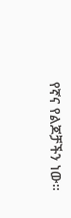የኛና የልጆቻችን ነው።